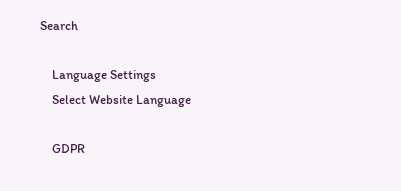Search

    Language Settings
    Select Website Language

    GDPR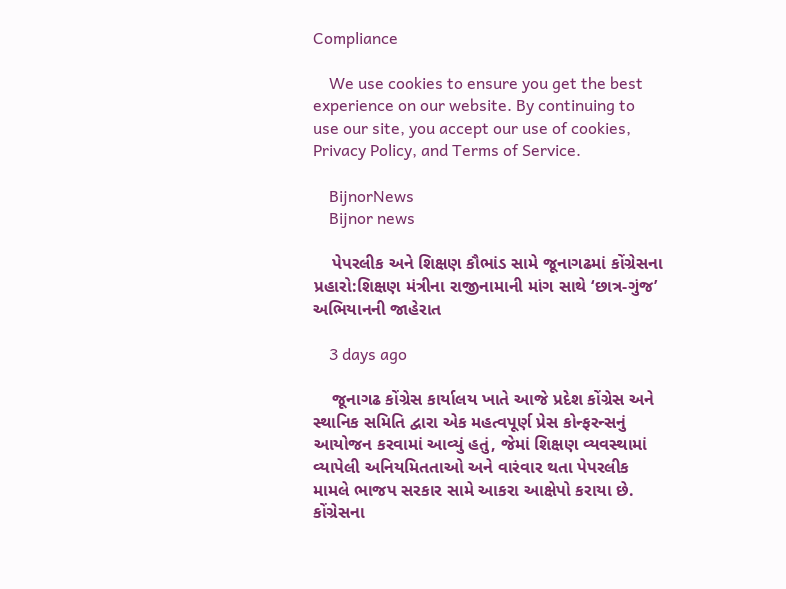Compliance

    We use cookies to ensure you get the best experience on our website. By continuing to use our site, you accept our use of cookies, Privacy Policy, and Terms of Service.

    BijnorNews
    Bijnor news

    પેપરલીક અને શિક્ષણ કૌભાંડ સામે જૂનાગઢમાં કોંગ્રેસના પ્રહારો:શિક્ષણ મંત્રીના રાજીનામાની માંગ સાથે ‘છાત્ર-ગુંજ’ અભિયાનની જાહેરાત

    3 days ago

    જૂનાગઢ કોંગ્રેસ કાર્યાલય ખાતે આજે પ્રદેશ કોંગ્રેસ અને સ્થાનિક સમિતિ દ્વારા એક મહત્વપૂર્ણ પ્રેસ કોન્ફરન્સનું આયોજન કરવામાં આવ્યું હતું, જેમાં શિક્ષણ વ્યવસ્થામાં વ્યાપેલી અનિયમિતતાઓ અને વારંવાર થતા પેપરલીક મામલે ભાજપ સરકાર સામે આકરા આક્ષેપો કરાયા છે. કોંગ્રેસના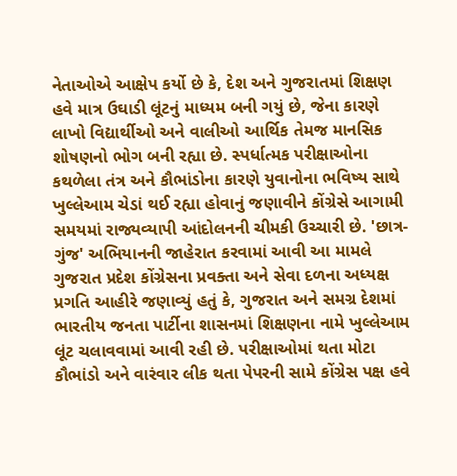નેતાઓએ આક્ષેપ કર્યો છે કે, દેશ અને ગુજરાતમાં શિક્ષણ હવે માત્ર ઉઘાડી લૂંટનું માધ્યમ બની ગયું છે, જેના કારણે લાખો વિદ્યાર્થીઓ અને વાલીઓ આર્થિક તેમજ માનસિક શોષણનો ભોગ બની રહ્યા છે. સ્પર્ધાત્મક પરીક્ષાઓના કથળેલા તંત્ર અને કૌભાંડોના કારણે યુવાનોના ભવિષ્ય સાથે ખુલ્લેઆમ ચેડાં થઈ રહ્યા હોવાનું જણાવીને કોંગ્રેસે આગામી સમયમાં રાજ્યવ્યાપી આંદોલનની ચીમકી ઉચ્ચારી છે. 'છાત્ર-ગુંજ' અભિયાનની જાહેરાત કરવામાં આવી આ મામલે ગુજરાત પ્રદેશ કોંગ્રેસના પ્રવક્તા અને સેવા દળના અધ્યક્ષ પ્રગતિ આહીરે જણાવ્યું હતું કે, ગુજરાત અને સમગ્ર દેશમાં ભારતીય જનતા પાર્ટીના શાસનમાં શિક્ષણના નામે ખુલ્લેઆમ લૂંટ ચલાવવામાં આવી રહી છે. પરીક્ષાઓમાં થતા મોટા કૌભાંડો અને વારંવાર લીક થતા પેપરની સામે કોંગ્રેસ પક્ષ હવે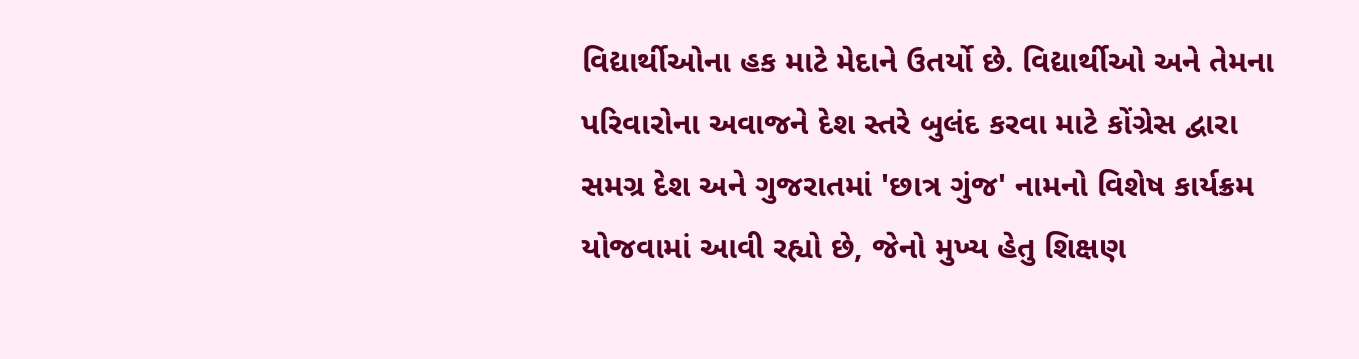વિદ્યાર્થીઓના હક માટે મેદાને ઉતર્યો છે. વિદ્યાર્થીઓ અને તેમના પરિવારોના અવાજને દેશ સ્તરે બુલંદ કરવા માટે કોંગ્રેસ દ્વારા સમગ્ર દેશ અને ગુજરાતમાં 'છાત્ર ગુંજ' નામનો વિશેષ કાર્યક્રમ યોજવામાં આવી રહ્યો છે, જેનો મુખ્ય હેતુ શિક્ષણ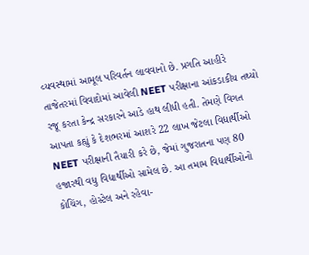વ્યવસ્થામાં આમૂલ પરિવર્તન લાવવાનો છે. પ્રગતિ આહીરે તાજેતરમાં વિવાદોમાં આવેલી NEET પરીક્ષાના આંકડાકીય તથ્યો રજૂ કરતા કેન્દ્ર સરકારને આડે હાથ લીધી હતી. તેમણે વિગત આપતા કહ્યું કે દેશભરમાં આશરે 22 લાખ જેટલા વિદ્યાર્થીઓ NEET પરીક્ષાની તૈયારી કરે છે, જેમાં ગુજરાતના પણ 80 હજારથી વધુ વિદ્યાર્થીઓ સામેલ છે. આ તમામ વિદ્યાર્થીઓનો કોચિંગ, હોસ્ટેલ અને રહેવા-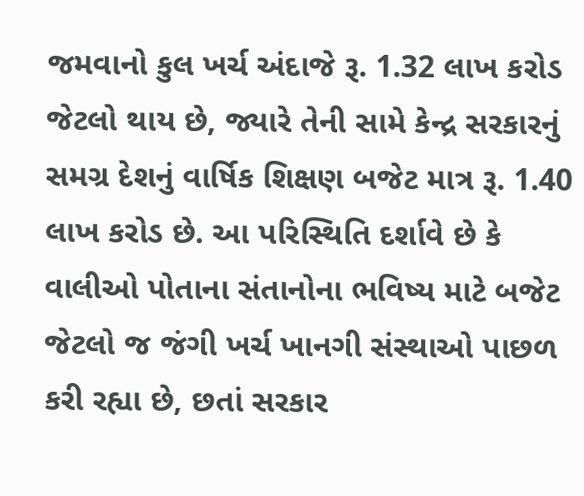જમવાનો કુલ ખર્ચ અંદાજે રૂ. 1.32 લાખ કરોડ જેટલો થાય છે, જ્યારે તેની સામે કેન્દ્ર સરકારનું સમગ્ર દેશનું વાર્ષિક શિક્ષણ બજેટ માત્ર રૂ. 1.40 લાખ કરોડ છે. આ પરિસ્થિતિ દર્શાવે છે કે વાલીઓ પોતાના સંતાનોના ભવિષ્ય માટે બજેટ જેટલો જ જંગી ખર્ચ ખાનગી સંસ્થાઓ પાછળ કરી રહ્યા છે, છતાં સરકાર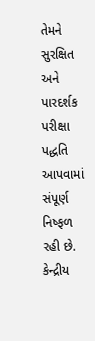તેમને સુરક્ષિત અને પારદર્શક પરીક્ષા પદ્ધતિ આપવામાં સંપૂર્ણ નિષ્ફળ રહી છે. કેન્દ્રીય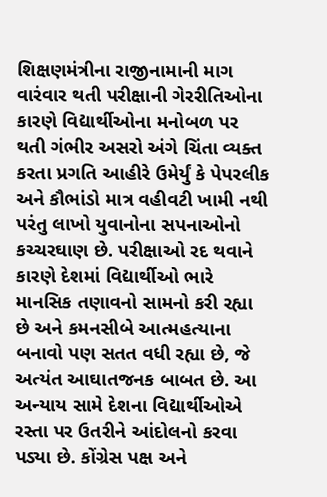શિક્ષણમંત્રીના રાજીનામાની માગ વારંવાર થતી પરીક્ષાની ગેરરીતિઓના કારણે વિદ્યાર્થીઓના મનોબળ પર થતી ગંભીર અસરો અંગે ચિંતા વ્યક્ત કરતા પ્રગતિ આહીરે ઉમેર્યું કે પેપરલીક અને કૌભાંડો માત્ર વહીવટી ખામી નથી પરંતુ લાખો યુવાનોના સપનાઓનો કચ્ચરઘાણ છે. પરીક્ષાઓ રદ થવાને કારણે દેશમાં વિદ્યાર્થીઓ ભારે માનસિક તણાવનો સામનો કરી રહ્યા છે અને કમનસીબે આત્મહત્યાના બનાવો પણ સતત વધી રહ્યા છે, જે અત્યંત આઘાતજનક બાબત છે. આ અન્યાય સામે દેશના વિદ્યાર્થીઓએ રસ્તા પર ઉતરીને આંદોલનો કરવા પડ્યા છે. કોંગ્રેસ પક્ષ અને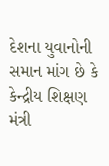દેશના યુવાનોની સમાન માંગ છે કે કેન્દ્રીય શિક્ષણ મંત્રી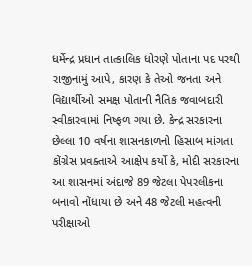ધર્મેન્દ્ર પ્રધાન તાત્કાલિક ધોરણે પોતાના પદ પરથી રાજીનામું આપે, કારણ કે તેઓ જનતા અને વિદ્યાર્થીઓ સમક્ષ પોતાની નૈતિક જવાબદારી સ્વીકારવામાં નિષ્ફળ ગયા છે. કેન્દ્ર સરકારના છેલ્લા 10 વર્ષના શાસનકાળનો હિસાબ માંગતા કોંગ્રેસ પ્રવક્તાએ આક્ષેપ કર્યો કે, મોદી સરકારના આ શાસનમાં અંદાજે 89 જેટલા પેપરલીકના બનાવો નોંધાયા છે અને 48 જેટલી મહત્વની પરીક્ષાઓ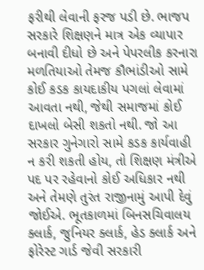ફરીથી લેવાની ફરજ પડી છે. ભાજપ સરકારે શિક્ષણને માત્ર એક વ્યાપાર બનાવી દીધો છે અને પેપરલીક કરનારા મળતિયાઓ તેમજ કૌભાંડીઓ સામે કોઈ કડક કાયદાકીય પગલાં લેવામાં આવતા નથી, જેથી સમાજમાં કોઈ દાખલો બેસી શકતો નથી. જો આ સરકાર ગુનેગારો સામે કડક કાર્યવાહી ન કરી શકતી હોય, તો શિક્ષણ મંત્રીએ પદ પર રહેવાનો કોઈ અધિકાર નથી અને તેમણે તુરંત રાજીનામું આપી દેવું જોઈએ. ભૂતકાળમાં બિનસચિવાલય ક્લાર્ક, જુનિયર ક્લાર્ક, હેડ ક્લાર્ક અને ફોરેસ્ટ ગાર્ડ જેવી સરકારી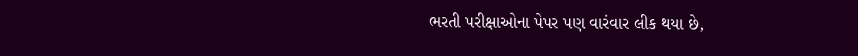ભરતી પરીક્ષાઓના પેપર પણ વારંવાર લીક થયા છે,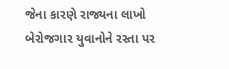જેના કારણે રાજ્યના લાખો બેરોજગાર યુવાનોને રસ્તા પર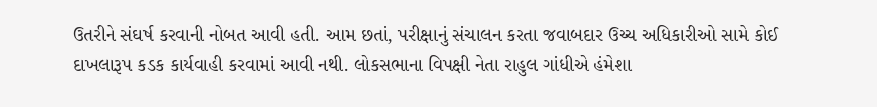ઉતરીને સંઘર્ષ કરવાની નોબત આવી હતી. આમ છતાં, પરીક્ષાનું સંચાલન કરતા જવાબદાર ઉચ્ચ અધિકારીઓ સામે કોઈ દાખલારૂપ કડક કાર્યવાહી કરવામાં આવી નથી. લોકસભાના વિપક્ષી નેતા રાહુલ ગાંધીએ હંમેશા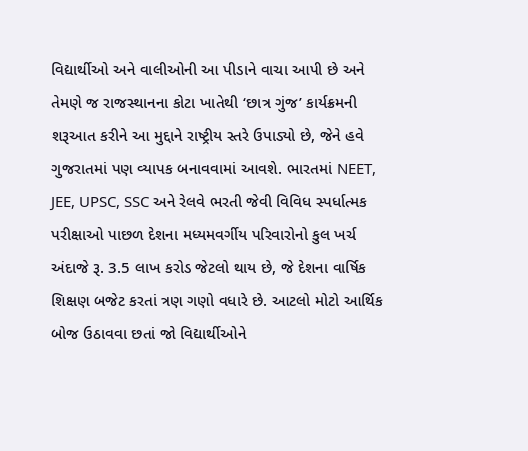વિદ્યાર્થીઓ અને વાલીઓની આ પીડાને વાચા આપી છે અને તેમણે જ રાજસ્થાનના કોટા ખાતેથી ‘છાત્ર ગુંજ’ કાર્યક્રમની શરૂઆત કરીને આ મુદ્દાને રાષ્ટ્રીય સ્તરે ઉપાડ્યો છે, જેને હવે ગુજરાતમાં પણ વ્યાપક બનાવવામાં આવશે. ભારતમાં NEET, JEE, UPSC, SSC અને રેલવે ભરતી જેવી વિવિધ સ્પર્ધાત્મક પરીક્ષાઓ પાછળ દેશના મધ્યમવર્ગીય પરિવારોનો કુલ ખર્ચ અંદાજે રૂ. 3.5 લાખ કરોડ જેટલો થાય છે, જે દેશના વાર્ષિક શિક્ષણ બજેટ કરતાં ત્રણ ગણો વધારે છે. આટલો મોટો આર્થિક બોજ ઉઠાવવા છતાં જો વિદ્યાર્થીઓને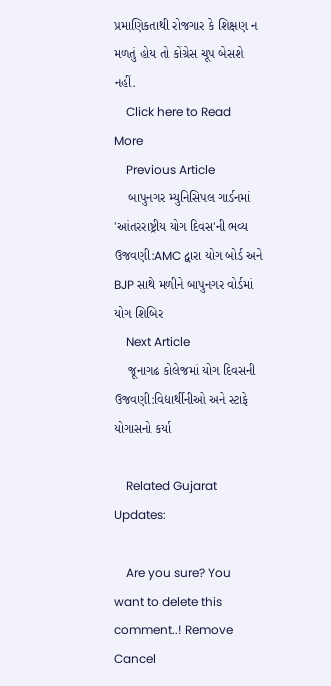પ્રમાણિકતાથી રોજગાર કે શિક્ષણ ન મળતું હોય તો કોંગ્રેસ ચૂપ બેસશે નહીં.
    Click here to Read More
    Previous Article
    બાપુનગર મ્યુનિસિપલ ગાર્ડનમાં 'આંતરરાષ્ટ્રીય યોગ દિવસ'ની ભવ્ય ઉજવણી:AMC દ્વારા યોગ બોર્ડ અને BJP સાથે મળીને બાપુનગર વોર્ડમાં યોગ શિબિર
    Next Article
    જૂનાગઢ કોલેજમાં યોગ દિવસની ઉજવણી:વિદ્યાર્થીનીઓ અને સ્ટાફે યોગાસનો કર્યા

    Related Gujarat Updates:

    Are you sure? You want to delete this comment..! Remove Cancel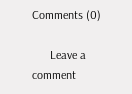Comments (0)

      Leave a comment